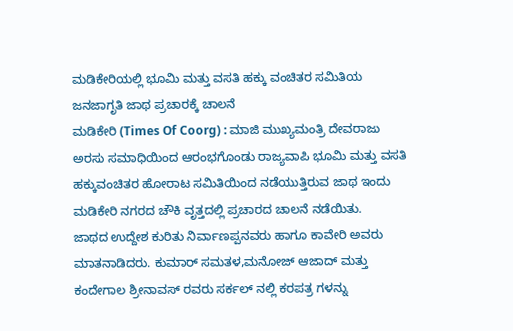ಮಡಿಕೇರಿಯಲ್ಲಿ ಭೂಮಿ ಮತ್ತು ವಸತಿ ಹಕ್ಕು ವಂಚಿತರ ಸಮಿತಿಯ ಜನಜಾಗೃತಿ ಜಾಥ ಪ್ರಚಾರಕ್ಕೆ ಚಾಲನೆ
ಮಡಿಕೇರಿ (Times Of Coorg) : ಮಾಜಿ ಮುಖ್ಯಮಂತ್ರಿ ದೇವರಾಜು ಅರಸು ಸಮಾಧಿಯಿಂದ ಆರಂಭಗೊಂಡು ರಾಜ್ಯವಾಪಿ ಭೂಮಿ ಮತ್ತು ವಸತಿ ಹಕ್ಕುವಂಚಿತರ ಹೋರಾಟ ಸಮಿತಿಯಿಂದ ನಡೆಯುತ್ತಿರುವ ಜಾಥ ಇಂದು ಮಡಿಕೇರಿ ನಗರದ ಚೌಕಿ ವೃತ್ತದಲ್ಲಿ ಪ್ರಚಾರದ ಚಾಲನೆ ನಡೆಯಿತು.
ಜಾಥದ ಉದ್ದೇಶ ಕುರಿತು ನಿರ್ವಾಣಪ್ಪನವರು ಹಾಗೂ ಕಾವೇರಿ ಅವರು ಮಾತನಾಡಿದರು. ಕುಮಾರ್ ಸಮತಳ,ಮನೋಜ್ ಆಜಾದ್ ಮತ್ತು ಕಂದೇಗಾಲ ಶ್ರೀನಾವಸ್ ರವರು ಸರ್ಕಲ್ ನಲ್ಲಿ ಕರಪತ್ರ ಗಳನ್ನು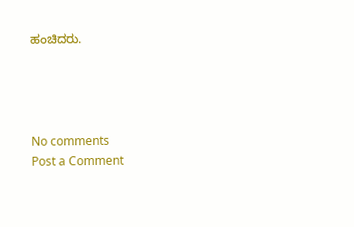ಹಂಚಿದರು.




No comments
Post a Comment